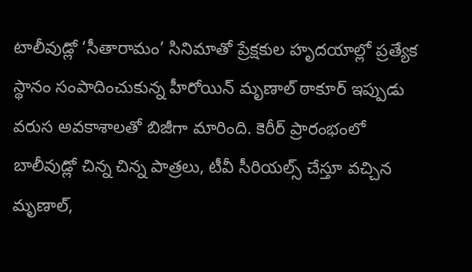టాలీవుడ్లో ‘సీతారామం’ సినిమాతో ప్రేక్షకుల హృదయాల్లో ప్రత్యేక స్థానం సంపాదించుకున్న హీరోయిన్ మృణాల్ ఠాకూర్ ఇప్పుడు వరుస అవకాశాలతో బిజీగా మారింది. కెరీర్ ప్రారంభంలో బాలీవుడ్లో చిన్న చిన్న పాత్రలు, టీవీ సీరియల్స్ చేస్తూ వచ్చిన మృణాల్,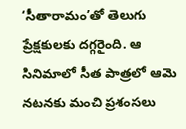‘సీతారామం’తో తెలుగు ప్రేక్షకులకు దగ్గరైంది. ఆ సినిమాలో సీత పాత్రలో ఆమె నటనకు మంచి ప్రశంసలు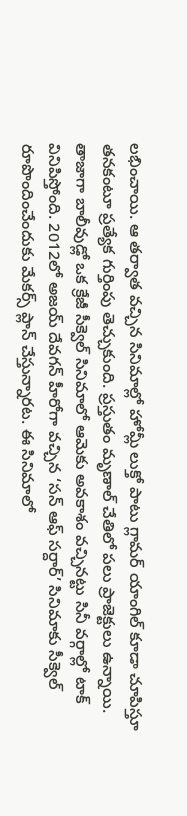లభించాయి. ఆ తర్వాత వచ్చిన సినిమాల్లో హోమ్లీ లుక్తో పాటు గ్లామర్ యాంగిల్ కూడా చూపిస్తూ తనకంటూ ప్రత్యేక గుర్తింపు తెచ్చుకుంది. ప్రస్తుతం మృణాల్ చేతిలో పలు ప్రాజెక్టులు ఉన్నాయి. తాజాగా బాలీవుడ్లో ఒక క్రేజీ సీక్వెల్ సినిమాలో ఆమెకు అవకాశం వచ్చినట్టు సినీ వర్గాల్లో టాక్ వినిపిస్తోంది. 2012లో అజయ్ దేవగన్ హీరోగా వచ్చిన ‘సన్ ఆఫ్ సర్దార్’ సినిమాకు సీక్వెల్ రూపొందించేందుకు మేకర్స్ ప్లాన్ చేస్తున్నారట. ఈ సినిమాలో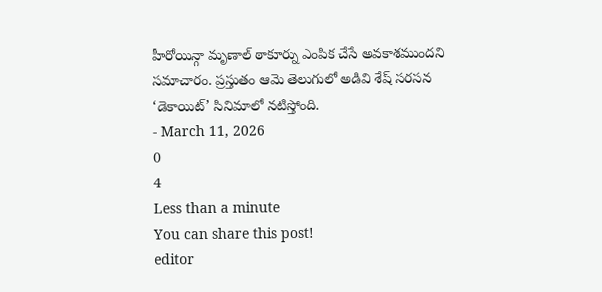హీరోయిన్గా మృణాల్ ఠాకూర్ను ఎంపిక చేసే అవకాశముందని సమాచారం. ప్రస్తుతం ఆమె తెలుగులో అడివి శేష్ సరసన ‘డెకాయిట్’ సినిమాలో నటిస్తోంది.
- March 11, 2026
0
4
Less than a minute
You can share this post!
editor